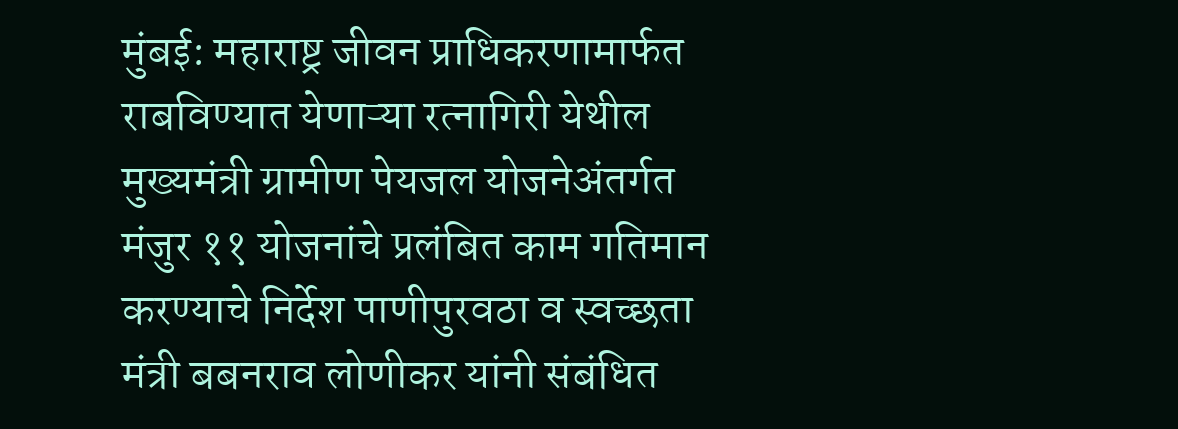मुंबई: महाराष्ट्र जीवन प्राधिकरणामार्फत राबविण्यात येणाऱ्या रत्नागिरी येथील मुख्यमंत्री ग्रामीण पेयजल योजनेअंतर्गत मंजुर ११ योजनांचे प्रलंबित काम गतिमान करण्याचे निर्देश पाणीपुरवठा व स्वच्छता मंत्री बबनराव लोणीकर यांनी संबंधित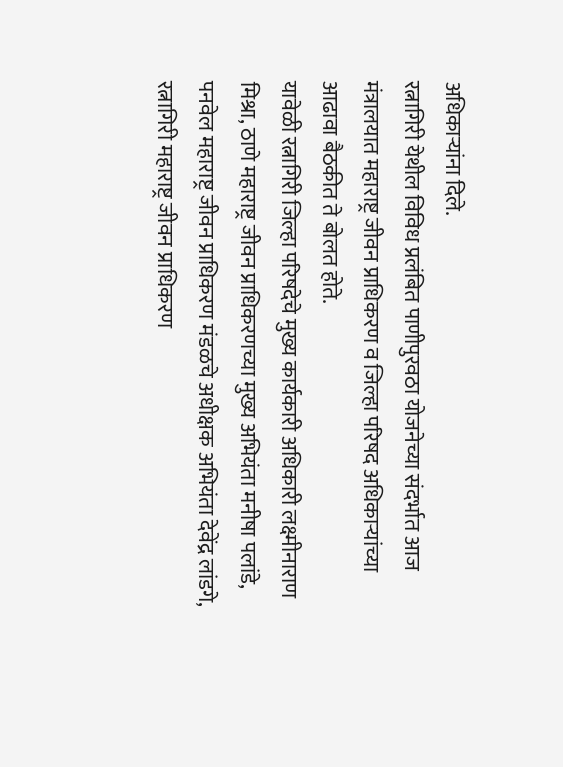अधिकाऱ्यांना दिले.
रत्नागिरी येथील विविध प्रलंबित पाणीपुरवठा योजनेच्या संदर्भात आज मंत्रालयात महाराष्ट्र जीवन प्राधिकरण व जिल्हा परिषद अधिकाऱ्यांच्या आढावा बैठकीत ते बोलत होते.
यावेळी रत्नागिरी जिल्हा परिषदेचे मुख्य कार्यकारी अधिकारी लक्ष्मीनाराण मिश्रा, ठाणे महाराष्ट्र जीवन प्राधिकरणच्या मुख्य अभियंता मनीषा पलांडे, पनवेल महाराष्ट्र जीवन प्राधिकरण मंडळचे अधीक्षक अभियंता देवेंद्र लांडगे, रत्नागिरी महाराष्ट्र जीवन प्राधिकरण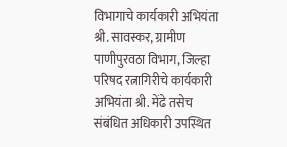विभागाचे कार्यकारी अभियंता श्री. सावस्कर, ग्रामीण पाणीपुरवठा विभाग, जिल्हा परिषद रत्नागिरीचे कार्यकारी अभियंता श्री. मेंढे तसेच संबंधित अधिकारी उपस्थित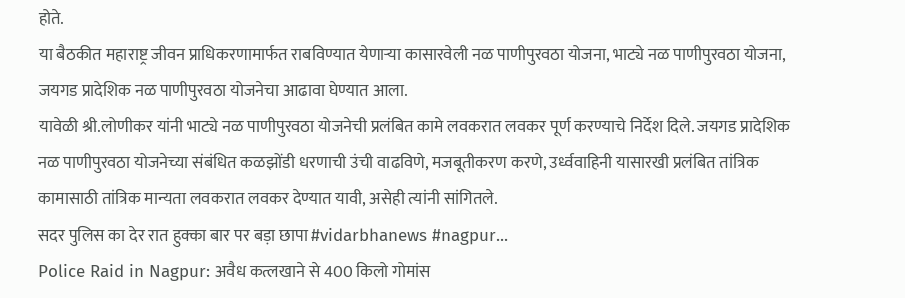होते.
या बैठकीत महाराष्ट्र जीवन प्राधिकरणामार्फत राबविण्यात येणाऱ्या कासारवेली नळ पाणीपुरवठा योजना, भाट्ये नळ पाणीपुरवठा योजना, जयगड प्रादेशिक नळ पाणीपुरवठा योजनेचा आढावा घेण्यात आला.
यावेळी श्री.लोणीकर यांनी भाट्ये नळ पाणीपुरवठा योजनेची प्रलंबित कामे लवकरात लवकर पूर्ण करण्याचे निर्देश दिले. जयगड प्रादेशिक नळ पाणीपुरवठा योजनेच्या संबंधित कळझोंडी धरणाची उंची वाढविणे, मजबूतीकरण करणे, उर्ध्ववाहिनी यासारखी प्रलंबित तांत्रिक कामासाठी तांत्रिक मान्यता लवकरात लवकर देण्यात यावी, असेही त्यांनी सांगितले.
सदर पुलिस का देर रात हुक्का बार पर बड़ा छापा #vidarbhanews #nagpur...
Police Raid in Nagpur: अवैध कत्लखाने से 400 किलो गोमांस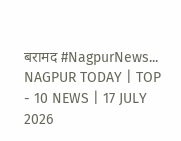बरामद #NagpurNews...
NAGPUR TODAY | TOP - 10 NEWS | 17 JULY 2026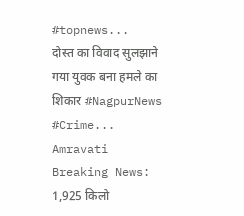#topnews...
दोस्त का विवाद सुलझाने गया युवक बना हमले का शिकार #NagpurNews #Crime...
Amravati Breaking News: 1,925 किलो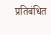प्रतिबंधित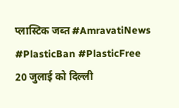प्लास्टिक जब्त #AmravatiNews #PlasticBan #PlasticFree
20 जुलाई को दिल्ली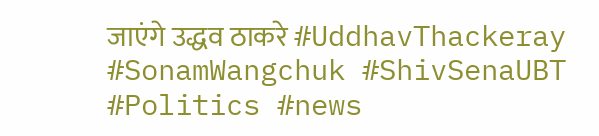जाएंगे उद्धव ठाकरे #UddhavThackeray #SonamWangchuk #ShivSenaUBT #Politics #news